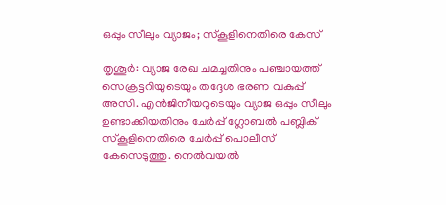ഒപ്പും സീലും വ്യാജം; സ്കൂളിനെതിരെ കേസ്

തൃശൂർ: വ്യാജ രേഖ ചമച്ചതിനും പഞ്ചായത്ത് സെക്രട്ടറിയുടെയും തദ്ദേശ ഭരണ വകുപ്പ് അസി. എൻജിനീയറുടെയും വ്യാജ ഒപ്പും സീലും ഉണ്ടാക്കിയതിനും ചേർപ്പ് ഗ്ലോബൽ പബ്ലിക് സ്കൂളിനെതിരെ ചേർപ്പ് പൊലീസ് കേസെടുത്തു. നെൽവയൽ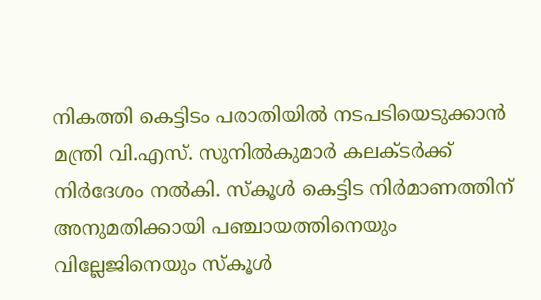നികത്തി കെട്ടിടം പരാതിയിൽ നടപടിയെടുക്കാൻ മന്ത്രി വി.എസ്. സുനിൽകുമാർ കലക്ടർക്ക് നിർദേശം നൽകി. സ്കൂൾ കെട്ടിട നിർമാണത്തിന് അനുമതിക്കായി പഞ്ചായത്തിനെയും വില്ലേജിനെയും സ്കൂൾ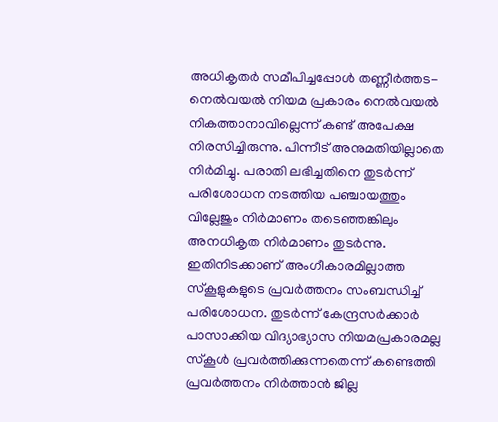അധികൃതർ സമീപിച്ചപ്പോൾ തണ്ണീർത്തട-നെൽവയൽ നിയമ പ്രകാരം നെൽവയൽ നികത്താനാവില്ലെന്ന് കണ്ട് അപേക്ഷ നിരസിച്ചിരുന്നു. പിന്നീട് അനുമതിയില്ലാതെ നിർമിച്ചു. പരാതി ലഭിച്ചതിനെ തുടർന്ന് പരിശോധന നടത്തിയ പഞ്ചായത്തും വില്ലേജും നിർമാണം തടെഞ്ഞങ്കിലും അനധികൃത നിർമാണം തുടർന്നു. ഇതിനിടക്കാണ് അംഗീകാരമില്ലാത്ത സ്കൂളുകളുടെ പ്രവർത്തനം സംബന്ധിച്ച് പരിശോധന. തുടർന്ന് കേന്ദ്രസർക്കാർ പാസാക്കിയ വിദ്യാഭ്യാസ നിയമപ്രകാരമല്ല സ്കൂൾ പ്രവർത്തിക്കുന്നതെന്ന് കണ്ടെത്തി പ്രവർത്തനം നിർത്താൻ ജില്ല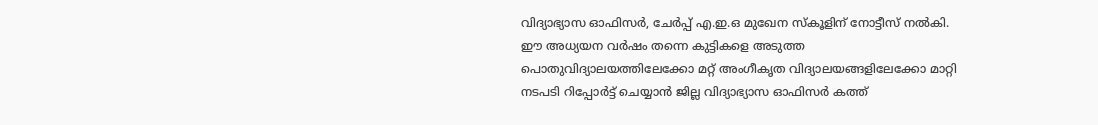വിദ്യാഭ്യാസ ഓഫിസർ, ചേർപ്പ് എ.ഇ.ഒ മുഖേന സ്കൂളിന് നോട്ടീസ് നൽകി. ഈ അധ്യയന വർഷം തന്നെ കുട്ടികളെ അടുത്ത പൊതുവിദ്യാലയത്തിലേക്കോ മറ്റ് അംഗീകൃത വിദ്യാലയങ്ങളിലേക്കോ മാറ്റി നടപടി റിപ്പോർട്ട് ചെയ്യാൻ ജില്ല വിദ്യാഭ്യാസ ഓഫിസർ കത്ത്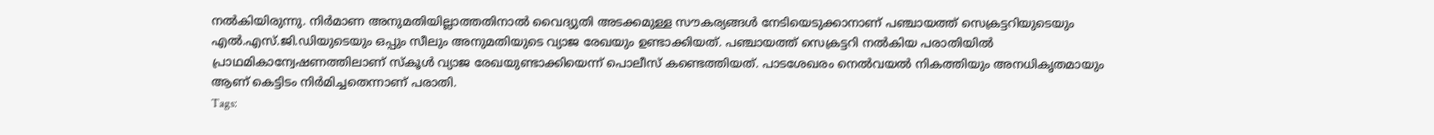നൽകിയിരുന്നു. നിർമാണ അനുമതിയില്ലാത്തതിനാൽ വൈദ്യുതി അടക്കമുള്ള സൗകര്യങ്ങൾ നേടിയെടുക്കാനാണ് പഞ്ചായത്ത് സെക്രട്ടറിയുടെയും എൽ.എസ്.ജി.ഡിയുടെയും ഒപ്പും സീലും അനുമതിയുടെ വ്യാജ രേഖയും ഉണ്ടാക്കിയത്. പഞ്ചായത്ത് സെക്രട്ടറി നൽകിയ പരാതിയിൽ പ്രാഥമികാന്വേഷണത്തിലാണ് സ്കൂൾ വ്യാജ രേഖയുണ്ടാക്കിയെന്ന് പൊലീസ് കണ്ടെത്തിയത്. പാടശേഖരം നെൽവയൽ നികത്തിയും അനധികൃതമായും ആണ് കെട്ടിടം നിർമിച്ചതെന്നാണ് പരാതി.
Tags: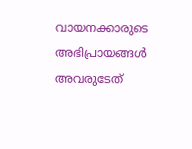വായനക്കാരുടെ അഭിപ്രായങ്ങള്‍ അവരുടേത്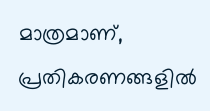മാത്രമാണ്, പ്രതികരണങ്ങളിൽ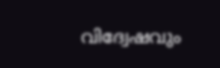വിദ്വേഷവും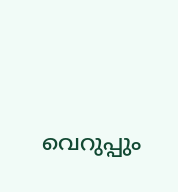വെറുപ്പും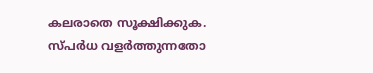കലരാതെ സൂക്ഷിക്കുക. സ്പർധ വളർത്തുന്നതോ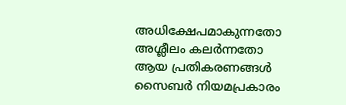അധിക്ഷേപമാകുന്നതോ അശ്ലീലം കലർന്നതോ ആയ പ്രതികരണങ്ങൾ സൈബർ നിയമപ്രകാരം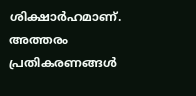ശിക്ഷാർഹമാണ്. അത്തരം പ്രതികരണങ്ങൾ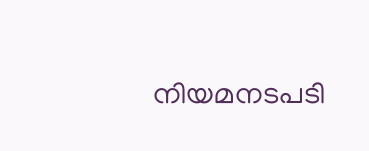നിയമനടപടി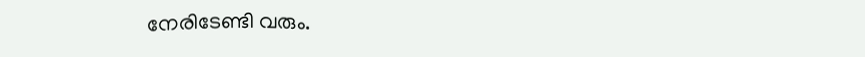നേരിടേണ്ടി വരും.